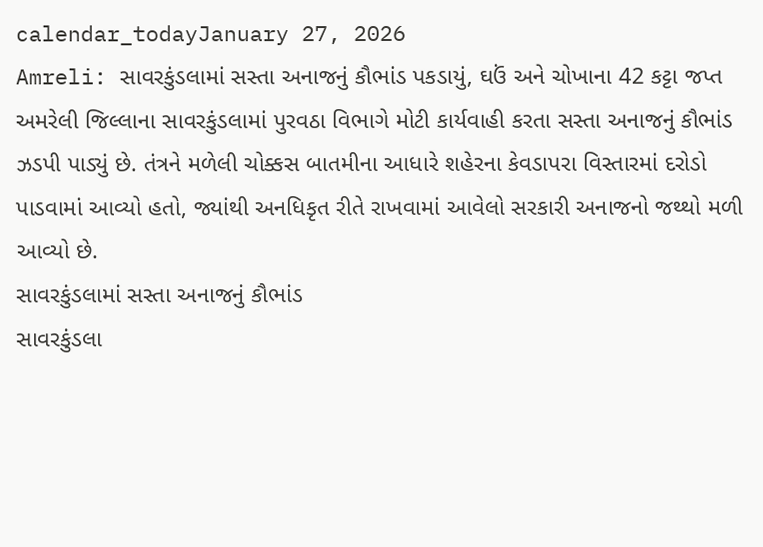calendar_todayJanuary 27, 2026
Amreli: સાવરકુંડલામાં સસ્તા અનાજનું કૌભાંડ પકડાયું, ઘઉં અને ચોખાના 42 કટ્ટા જપ્ત
અમરેલી જિલ્લાના સાવરકુંડલામાં પુરવઠા વિભાગે મોટી કાર્યવાહી કરતા સસ્તા અનાજનું કૌભાંડ ઝડપી પાડ્યું છે. તંત્રને મળેલી ચોક્કસ બાતમીના આધારે શહેરના કેવડાપરા વિસ્તારમાં દરોડો પાડવામાં આવ્યો હતો, જ્યાંથી અનધિકૃત રીતે રાખવામાં આવેલો સરકારી અનાજનો જથ્થો મળી આવ્યો છે.
સાવરકુંડલામાં સસ્તા અનાજનું કૌભાંડ
સાવરકુંડલા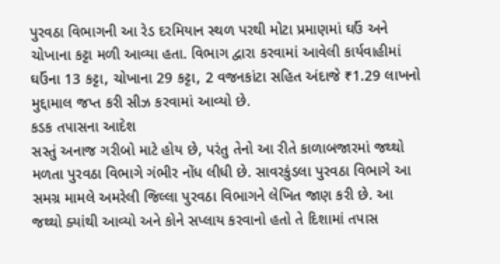પુરવઠા વિભાગની આ રેડ દરમિયાન સ્થળ પરથી મોટા પ્રમાણમાં ઘઉં અને ચોખાના કટ્ટા મળી આવ્યા હતા. વિભાગ દ્વારા કરવામાં આવેલી કાર્યવાહીમાં ઘઉંના 13 કટ્ટા, ચોખાના 29 કટ્ટા, 2 વજનકાંટા સહિત અંદાજે ₹1.29 લાખનો મુદ્દામાલ જપ્ત કરી સીઝ કરવામાં આવ્યો છે.
કડક તપાસના આદેશ
સસ્તું અનાજ ગરીબો માટે હોય છે, પરંતુ તેનો આ રીતે કાળાબજારમાં જથ્થો મળતા પુરવઠા વિભાગે ગંભીર નોંધ લીધી છે. સાવરકુંડલા પુરવઠા વિભાગે આ સમગ્ર મામલે અમરેલી જિલ્લા પુરવઠા વિભાગને લેખિત જાણ કરી છે. આ જથ્થો ક્યાંથી આવ્યો અને કોને સપ્લાય કરવાનો હતો તે દિશામાં તપાસ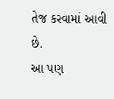તેજ કરવામાં આવી છે.
આ પણ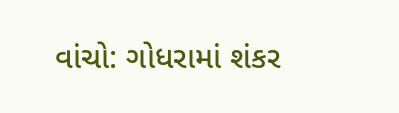વાંચો: ગોધરામાં શંકર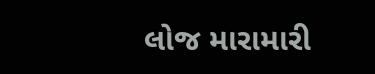લોજ મારામારી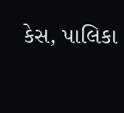કેસ, પાલિકા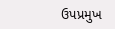ઉપપ્રમુખ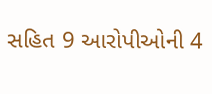સહિત 9 આરોપીઓની 4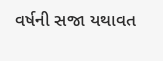વર્ષની સજા યથાવત